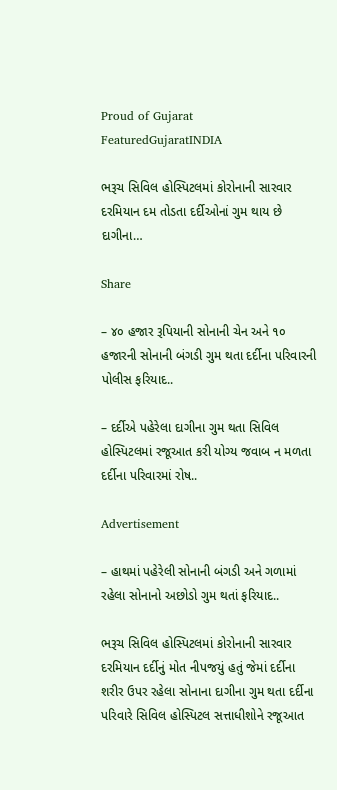Proud of Gujarat
FeaturedGujaratINDIA

ભરૂચ સિવિલ હોસ્પિટલમાં કોરોનાની સારવાર દરમિયાન દમ તોડતા દર્દીઓનાં ગુમ થાય છે દાગીના…

Share

– ૪૦ હજાર રૂપિયાની સોનાની ચેન અને ૧૦ હજારની સોનાની બંગડી ગુમ થતા દર્દીના પરિવારની પોલીસ ફરિયાદ..

– દર્દીએ પહેરેલા દાગીના ગુમ થતા સિવિલ હોસ્પિટલમાં રજૂઆત કરી યોગ્ય જવાબ ન મળતા દર્દીના પરિવારમાં રોષ..

Advertisement

– હાથમાં પહેરેલી સોનાની બંગડી અને ગળામાં રહેલા સોનાનો અછોડો ગુમ થતાં ફરિયાદ..

ભરૂચ સિવિલ હોસ્પિટલમાં કોરોનાની સારવાર દરમિયાન દર્દીનું મોત નીપજયું હતું જેમાં દર્દીના શરીર ઉપર રહેલા સોનાના દાગીના ગુમ થતા દર્દીના પરિવારે સિવિલ હોસ્પિટલ સત્તાધીશોને રજૂઆત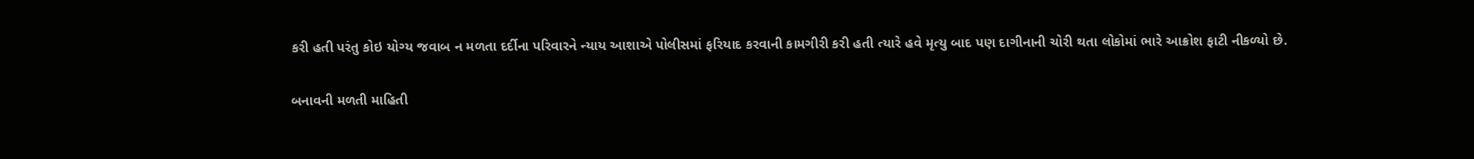કરી હતી પરંતુ કોઇ યોગ્ય જવાબ ન મળતા દર્દીના પરિવારને ન્યાય આશાએ પોલીસમાં ફરિયાદ કરવાની કામગીરી કરી હતી ત્યારે હવે મૃત્યુ બાદ પણ દાગીનાની ચોરી થતા લોકોમાં ભારે આક્રોશ ફાટી નીકળ્યો છે.

બનાવની મળતી માહિતી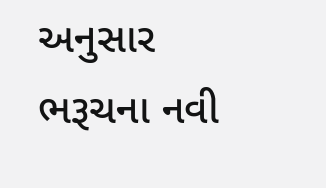અનુસાર ભરૂચના નવી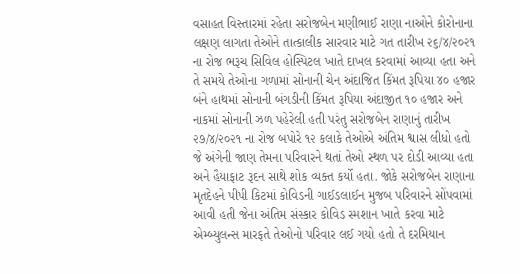વસાહત વિસ્તારમાં રહેતા સરોજબેન મણીભાઈ રાણા નાઓને કોરોનાના લક્ષણ લાગતા તેઓને તાત્કાલીક સારવાર માટે ગત તારીખ ૨૬/૪/૨૦૨૧ ના રોજ ભરૂચ સિવિલ હોસ્પિટલ ખાતે દાખલ કરવામાં આવ્યા હતા અને તે સમયે તેઓના ગળામાં સોનાની ચેન અંદાજિત કિંમત રૂપિયા ૪૦ હજાર બંને હાથમાં સોનાની બંગડીની કિંમત રૂપિયા અંદાજીત ૧૦ હજાર અને નાકમાં સોનાની ઝળ પહેરેલી હતી પરંતુ સરોજબેન રાણાનું તારીખ ૨૭/૪/૨૦૨૧ ના રોજ બપોરે ૧૨ કલાકે તેઓએ અંતિમ શ્વાસ લીધો હતો જે અંગેની જાણ તેમના પરિવારને થતાં તેઓ સ્થળ પર દોડી આવ્યા હતા અને હૈયાફાટ રૂદન સાથે શોક વ્યક્ત કર્યો હતા. જોકે સરોજબેન રાણાના મૃતદેહને પીપી કિટમાં કોવિડની ગાઈડલાઈન મુજબ પરિવારને સોંપવામાં આવી હતી જેના અંતિમ સંસ્કાર કોવિડ સ્મશાન ખાતે કરવા માટે એમ્બ્યુલન્સ મારફતે તેઓનો પરિવાર લઈ ગયો હતો તે દરમિયાન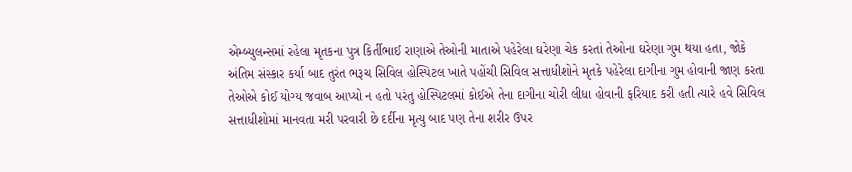એમ્બ્યુલન્સમાં રહેલા મૃતકના પુત્ર કિર્તીભાઈ રાણાએ તેઓની માતાએ પહેરેલા ઘરેણા ચેક કરતાં તેઓના ઘરેણા ગુમ થયા હતા, જોકે અંતિમ સંસ્કાર કર્યા બાદ તુરંત ભરૂચ સિવિલ હોસ્પિટલ ખાતે પહોંચી સિવિલ સત્તાધીશોને મૃતકે પહેરેલા દાગીના ગુમ હોવાની જાણ કરતા તેઓએ કોઈ યોગ્ય જવાબ આપ્યો ન હતો પરંતુ હોસ્પિટલમાં કોઈએ તેના દાગીના ચોરી લીધા હોવાની ફરિયાદ કરી હતી ત્યારે હવે સિવિલ સત્તાધીશોમાં માનવતા મરી પરવારી છે દર્દીના મૃત્યુ બાદ પણ તેના શરીર ઉપર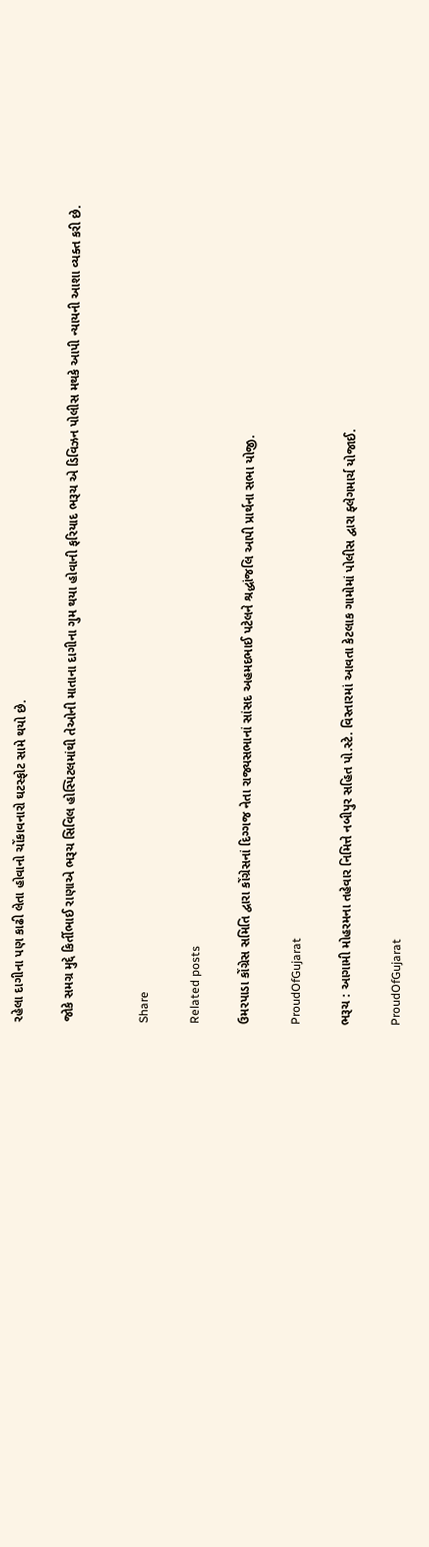રહેલા દાગીના પણ કાઢી લેતા હોવાનો ચોંકાવનારો ઘટસ્ફોટ સામે થયો છે.

જોકે સમગ્ર મુદ્દે કિર્તીભાઈ રાણાએ ભરૂચ સિવિલ હોસ્પિટલમાંથી તેઓની માતાના દાગીના ગુમ થયા હોવાની ફરિયાદ ભરૂચ એ ડિવિઝન પોલીસ મથકે આપી ન્યાયની આશા વ્યક્ત કરી છે.


Share

Related posts

ઉમરપાડા કોંગ્રેસ સમિતિ દ્વારા કોંગ્રેસનાં દિગ્ગજ નેતા રાજ્યસભાનાં સાંસદ અહમદભાઈ પટેલને શ્રદ્ધાંજલિ આપી પ્રાર્થના સભા યોજી.

ProudOfGujarat

ભરૂચ : આગામી મોહરમના તહેવાર નિમિત્તે નબીપુર સહિત પો.સ્ટે. વિસ્તારમાં આવતા કેટલાક ગામોમાં પોલીસ દ્વારા ફ્લેગમાર્ચ યોજાઈ.

ProudOfGujarat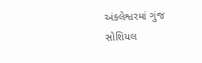અંકલેશ્વરમાં ગુંજ સોશિયલ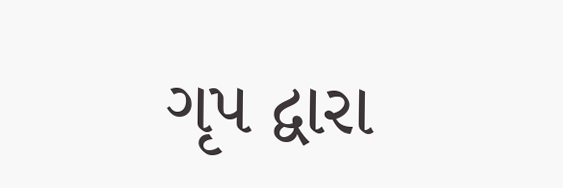ગૃપ દ્વારા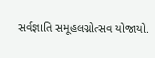સર્વજ્ઞાતિ સમૂહલગ્નોત્સવ યોજાયો.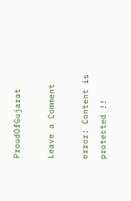ProudOfGujarat

Leave a Comment

error: Content is protected !!